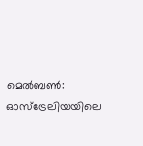മെൽബൺ: ഓസ്ട്രേലിയയിലെ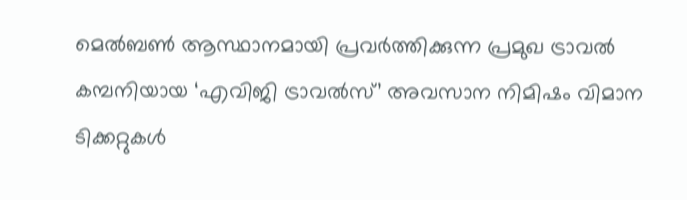മെൽബൺ ആസ്ഥാനമായി പ്രവർത്തിക്കുന്ന പ്രമുഖ ട്രാവൽ കമ്പനിയായ ‘എവിജി ട്രാവൽസ്’ അവസാന നിമിഷം വിമാന ടിക്കറ്റുകൾ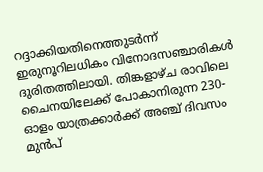റദ്ദാക്കിയതിനെത്തുടർന്ന് ഇരുനൂറിലധികം വിനോദസഞ്ചാരികൾ ദുരിതത്തിലായി. തിങ്കളാഴ്ച രാവിലെ ചൈനയിലേക്ക് പോകാനിരുന്ന 230-ഓളം യാത്രക്കാർക്ക് അഞ്ച് ദിവസം മുൻപ്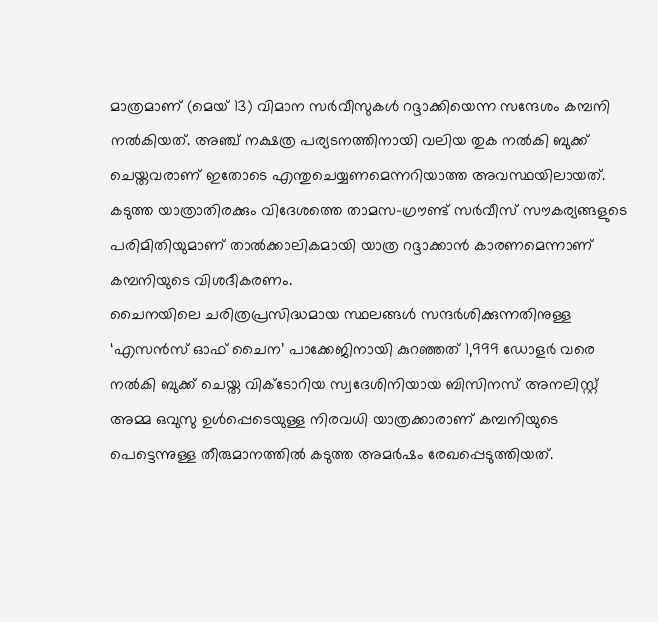മാത്രമാണ് (മെയ് 13) വിമാന സർവീസുകൾ റദ്ദാക്കിയെന്ന സന്ദേശം കമ്പനി നൽകിയത്. അഞ്ച് നക്ഷത്ര പര്യടനത്തിനായി വലിയ തുക നൽകി ബുക്ക് ചെയ്തവരാണ് ഇതോടെ എന്തുചെയ്യണമെന്നറിയാത്ത അവസ്ഥയിലായത്. കടുത്ത യാത്രാതിരക്കും വിദേശത്തെ താമസ-ഗ്രൗണ്ട് സർവീസ് സൗകര്യങ്ങളുടെ പരിമിതിയുമാണ് താൽക്കാലികമായി യാത്ര റദ്ദാക്കാൻ കാരണമെന്നാണ് കമ്പനിയുടെ വിശദീകരണം.
ചൈനയിലെ ചരിത്രപ്രസിദ്ധമായ സ്ഥലങ്ങൾ സന്ദർശിക്കുന്നതിനുള്ള ‘എസൻസ് ഓഫ് ചൈന’ പാക്കേജിനായി കുറഞ്ഞത് 1,999 ഡോളർ വരെ നൽകി ബുക്ക് ചെയ്ത വിക്ടോറിയ സ്വദേശിനിയായ ബിസിനസ് അനലിസ്റ്റ് അമ്മ ഒവുസു ഉൾപ്പെടെയുള്ള നിരവധി യാത്രക്കാരാണ് കമ്പനിയുടെ പെട്ടെന്നുള്ള തീരുമാനത്തിൽ കടുത്ത അമർഷം രേഖപ്പെടുത്തിയത്.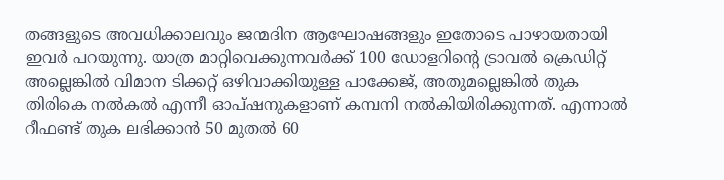തങ്ങളുടെ അവധിക്കാലവും ജന്മദിന ആഘോഷങ്ങളും ഇതോടെ പാഴായതായി ഇവർ പറയുന്നു. യാത്ര മാറ്റിവെക്കുന്നവർക്ക് 100 ഡോളറിന്റെ ട്രാവൽ ക്രെഡിറ്റ് അല്ലെങ്കിൽ വിമാന ടിക്കറ്റ് ഒഴിവാക്കിയുള്ള പാക്കേജ്, അതുമല്ലെങ്കിൽ തുക തിരികെ നൽകൽ എന്നീ ഓപ്ഷനുകളാണ് കമ്പനി നൽകിയിരിക്കുന്നത്. എന്നാൽ റീഫണ്ട് തുക ലഭിക്കാൻ 50 മുതൽ 60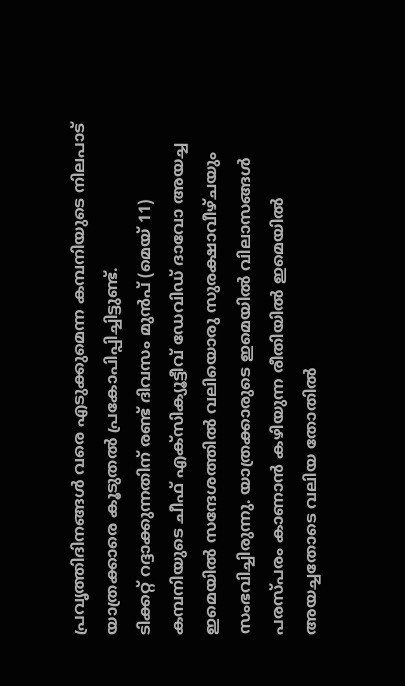പ്രവൃത്തിദിനങ്ങൾ വരെ എടുക്കുമെന്ന കമ്പനിയുടെ നിലപാട് യാത്രക്കാരെ കൂടുതൽ പ്രകോപിപ്പിച്ചിട്ടുണ്ട്.
ടിക്കറ്റ് റദ്ദാക്കുന്നതിന് രണ്ട് ദിവസം മുൻപ് (മെയ് 11) കമ്പനിയുടെ ചീഫ് എക്സിക്യൂട്ടീവ് ഡേവിഡ് ദാവോ അയച്ച ഇമെയിൽ സന്ദേശത്തിൽ വലിയൊരു സുരക്ഷാവീഴ്ചയും സംഭവിച്ചിരുന്നു. യാത്രക്കാരുടെ ഇമെയിൽ വിലാസങ്ങൾ പരസ്പരം കാണാൻ കഴിയുന്ന രീതിയിൽ ഇമെയിൽ അയച്ചതോടെ വലിയ തോതിൽ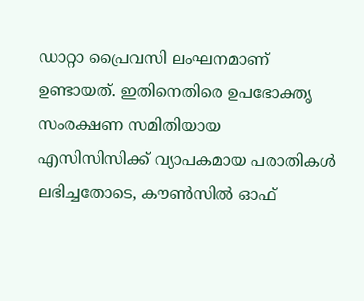ഡാറ്റാ പ്രൈവസി ലംഘനമാണ് ഉണ്ടായത്. ഇതിനെതിരെ ഉപഭോക്തൃ സംരക്ഷണ സമിതിയായ എസിസിസിക്ക് വ്യാപകമായ പരാതികൾ ലഭിച്ചതോടെ, കൗൺസിൽ ഓഫ്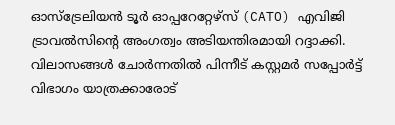ഓസ്ട്രേലിയൻ ടൂർ ഓപ്പറേറ്റേഴ്സ് (CATO) എവിജി ട്രാവൽസിന്റെ അംഗത്വം അടിയന്തിരമായി റദ്ദാക്കി. വിലാസങ്ങൾ ചോർന്നതിൽ പിന്നീട് കസ്റ്റമർ സപ്പോർട്ട് വിഭാഗം യാത്രക്കാരോട്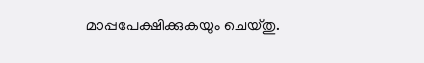മാപ്പപേക്ഷിക്കുകയും ചെയ്തു.